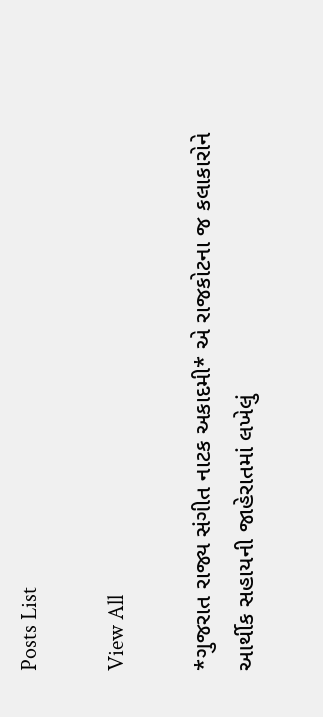Posts List

View All

*ગુજરાત રાજ્ય સંગીત નાટક અકાદમી* એ રાજકોટના જ કલાકારોને આર્થીક સહાયની જાહેરાતમાં લખેલું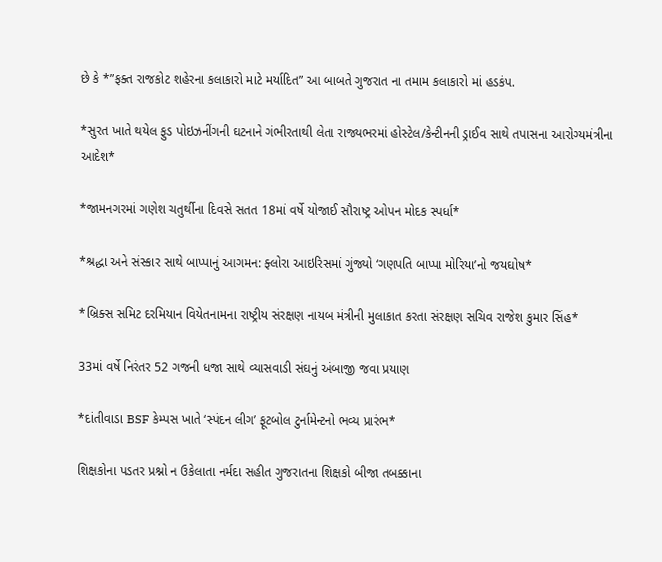છે કે *”ફક્ત રાજકોટ શહેરના કલાકારો માટે મર્યાદિત” આ બાબતે ગુજરાત ના તમામ કલાકારો માં હડકંપ.

*સુરત ખાતે થયેલ ફુડ પોઇઝનીંગની ઘટનાને ગંભીરતાથી લેતા રાજ્યભરમાં હોસ્ટેલ/કેન્ટીનની ડ્રાઈવ સાથે તપાસના આરોગ્યમંત્રીના આદેશ*

*જામનગરમાં ગણેશ ચતુર્થીના દિવસે સતત 18માં વર્ષે યોજાઈ સૌરાષ્ટ્ર ઓપન મોદક સ્પર્ધા*

*શ્રદ્ધા અને સંસ્કાર સાથે બાપ્પાનું આગમન: ફ્લોરા આઇરિસમાં ગુંજ્યો ‘ગણપતિ બાપ્પા મોરિયા’નો જયઘોષ*

*બ્રિક્સ સમિટ દરમિયાન વિયેતનામના રાષ્ટ્રીય સંરક્ષણ નાયબ મંત્રીની મુલાકાત કરતા સંરક્ષણ સચિવ રાજેશ કુમાર સિંહ*

33માં વર્ષે નિરંતર 52 ગજની ધજા સાથે વ્યાસવાડી સંઘનું અંબાજી જવા પ્રયાણ

*દાંતીવાડા BSF કેમ્પસ ખાતે ‘સ્પંદન લીગ’ ફૂટબોલ ટુર્નામેન્ટનો ભવ્ય પ્રારંભ*

શિક્ષકોના પડતર પ્રશ્નો ન ઉકેલાતા નર્મદા સહીત ગુજરાતના શિક્ષકો બીજા તબક્કાના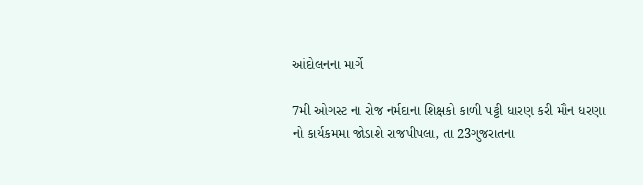આંદોલનના માર્ગે

7મી ઓગસ્ટ ના રોજ નર્મદાના શિક્ષકો કાળી પટ્ટી ધારણ કરી મૌન ધરણા નો કાર્યકમમા જોડાશે રાજપીપલા, તા 23ગુજરાતના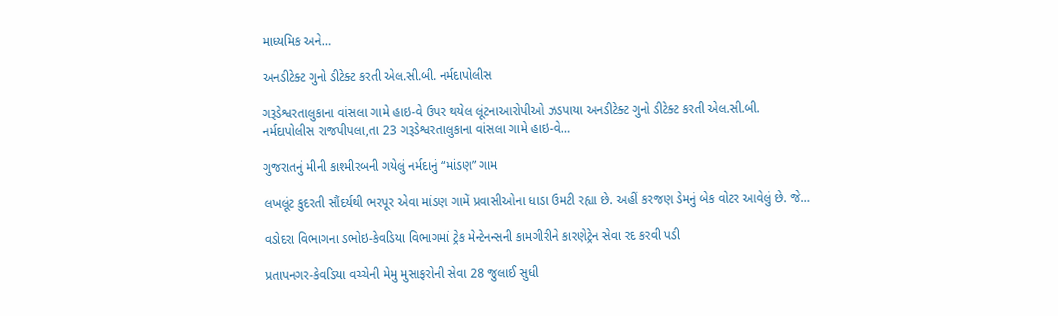માધ્યમિક અને…

અનડીટેક્ટ ગુનો ડીટેક્ટ કરતી એલ.સી.બી. નર્મદાપોલીસ

ગરૂડેશ્વરતાલુકાના વાંસલા ગામે હાઇ-વે ઉપર થયેલ લૂંટનાઆરોપીઓ ઝડપાયા અનડીટેક્ટ ગુનો ડીટેક્ટ કરતી એલ.સી.બી. નર્મદાપોલીસ રાજપીપલા,તા 23 ગરૂડેશ્વરતાલુકાના વાંસલા ગામે હાઇ-વે…

ગુજરાતનું મીની કાશ્મીરબની ગયેલું નર્મદાનું “માંડણ” ગામ

લખલૂંટ કુદરતી સૌંદર્યથી ભરપૂર એવા માંડણ ગામેં પ્રવાસીઓના ધાડા ઉમટી રહ્યા છે. અહીં કરજણ ડેમનું બેક વોટર આવેલું છે. જે…

વડોદરા વિભાગના ડભોઇ-કેવડિયા વિભાગમાં ટ્રેક મેન્ટેનન્સની કામગીરીને કારણેટ્રેન સેવા રદ કરવી પડી

પ્રતાપનગર-કેવડિયા વચ્ચેની મેમુ મુસાફરોની સેવા 28 જુલાઈ સુધી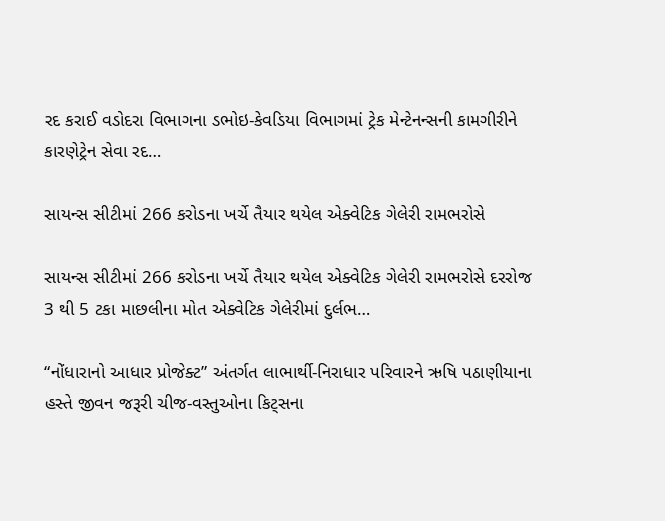રદ કરાઈ વડોદરા વિભાગના ડભોઇ-કેવડિયા વિભાગમાં ટ્રેક મેન્ટેનન્સની કામગીરીને કારણેટ્રેન સેવા રદ…

સાયન્સ સીટીમાં 266 કરોડના ખર્ચે તૈયાર થયેલ એક્વેટિક ગેલેરી રામભરોસે

સાયન્સ સીટીમાં 266 કરોડના ખર્ચે તૈયાર થયેલ એક્વેટિક ગેલેરી રામભરોસે દરરોજ 3 થી 5 ટકા માછલીના મોત એક્વેટિક ગેલેરીમાં દુર્લભ…

“નોંધારાનો આધાર પ્રોજેક્ટ” અંતર્ગત લાભાર્થી-નિરાધાર પરિવારને ઋષિ પઠાણીયાના હસ્તે જીવન જરૂરી ચીજ-વસ્તુઓના કિટ્સના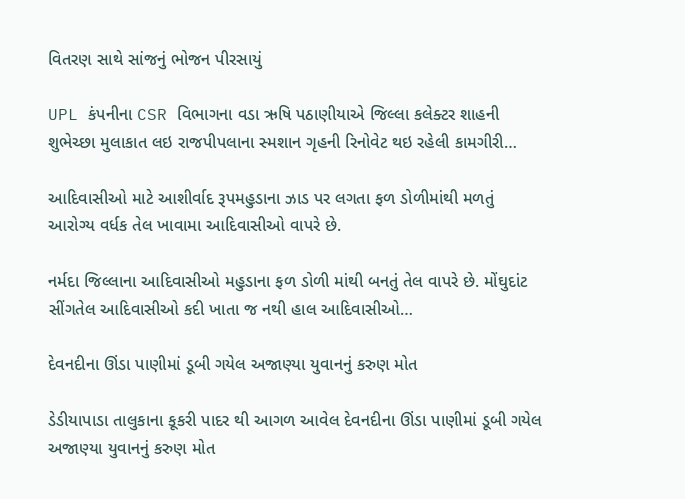વિતરણ સાથે સાંજનું ભોજન પીરસાયું

UPL કંપનીના CSR વિભાગના વડા ઋષિ પઠાણીયાએ જિલ્લા કલેક્ટર શાહની શુભેચ્છા મુલાકાત લઇ રાજપીપલાના સ્મશાન ગૃહની રિનોવેટ થઇ રહેલી કામગીરી…

આદિવાસીઓ માટે આશીર્વાદ રૂપમહુડાના ઝાડ પર લગતા ફળ ડોળીમાંથી મળતું આરોગ્ય વર્ધક તેલ ખાવામા આદિવાસીઓ વાપરે છે.

નર્મદા જિલ્લાના આદિવાસીઓ મહુડાના ફળ ડોળી માંથી બનતું તેલ વાપરે છે. મોંઘુદાંટ સીંગતેલ આદિવાસીઓ કદી ખાતા જ નથી હાલ આદિવાસીઓ…

દેવનદીના ઊંડા પાણીમાં ડૂબી ગયેલ અજાણ્યા યુવાનનું કરુણ મોત

ડેડીયાપાડા તાલુકાના કૂકરી પાદર થી આગળ આવેલ દેવનદીના ઊંડા પાણીમાં ડૂબી ગયેલ અજાણ્યા યુવાનનું કરુણ મોત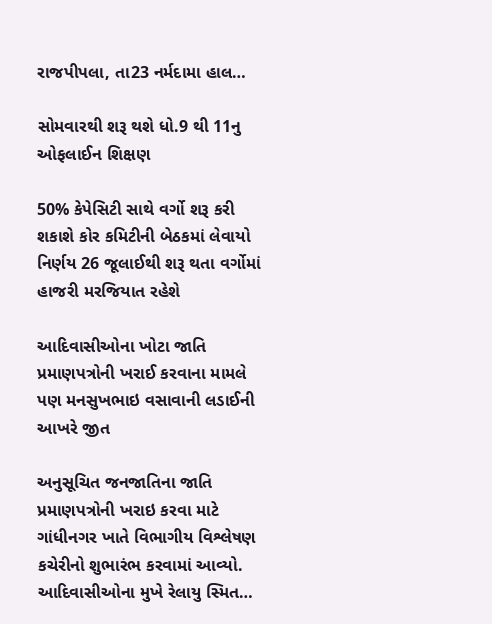રાજપીપલા, તા23 નર્મદામા હાલ…

સોમવારથી શરૂ થશે ધો.9 થી 11નુ ઓફલાઈન શિક્ષણ

50% કેપેસિટી સાથે વર્ગો શરૂ કરી શકાશે કોર કમિટીની બેઠકમાં લેવાયો નિર્ણય 26 જૂલાઈથી શરૂ થતા વર્ગોમાં હાજરી મરજિયાત રહેશે

આદિવાસીઓના ખોટા જાતિ પ્રમાણપત્રોની ખરાઈ કરવાના મામલે પણ મનસુખભાઇ વસાવાની લડાઈની આખરે જીત

અનુસૂચિત જનજાતિના જાતિ પ્રમાણપત્રોની ખરાઇ કરવા માટે ગાંધીનગર ખાતે વિભાગીય વિશ્લેષણ કચેરીનો શુભારંભ કરવામાં આવ્યો. આદિવાસીઓના મુખે રેલાયુ સ્મિત…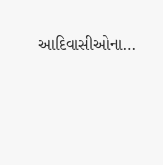આદિવાસીઓના…